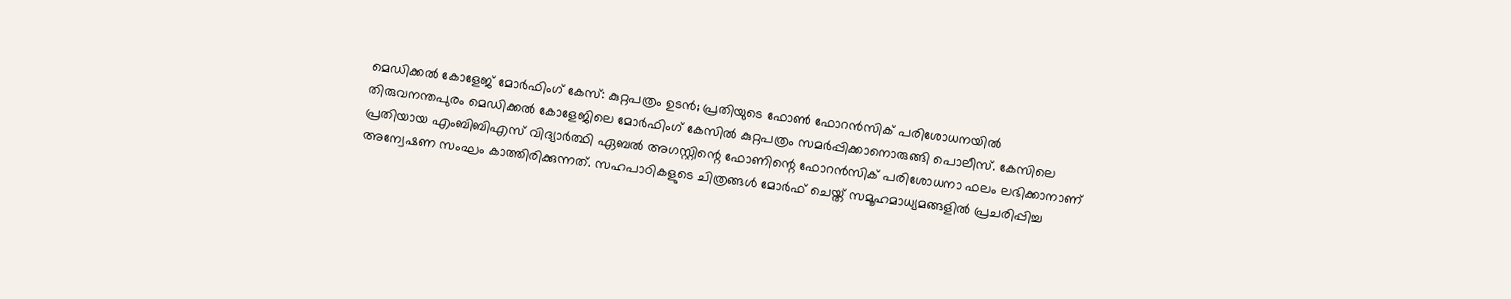മെഡിക്കൽ കോളേജ് മോർഫിംഗ് കേസ്: കുറ്റപത്രം ഉടൻ; പ്രതിയുടെ ഫോൺ ഫോറൻസിക് പരിശോധനയിൽ
തിരുവനന്തപുരം മെഡിക്കൽ കോളേജിലെ മോർഫിംഗ് കേസിൽ കുറ്റപത്രം സമർപ്പിക്കാനൊരുങ്ങി പൊലീസ്. കേസിലെ പ്രതിയായ എംബിബിഎസ് വിദ്യാർത്ഥി ഏബൽ അഗസ്റ്റിന്റെ ഫോണിന്റെ ഫോറൻസിക് പരിശോധനാ ഫലം ലഭിക്കാനാണ് അന്വേഷണ സംഘം കാത്തിരിക്കുന്നത്. സഹപാഠികളുടെ ചിത്രങ്ങൾ മോർഫ് ചെയ്ത് സമൂഹമാധ്യമങ്ങളിൽ പ്രചരിപ്പിച്ച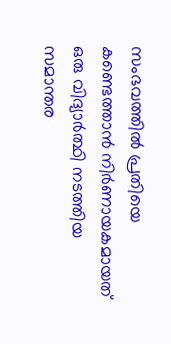സംഭവത്തിൽ പ്രതിയെ കണ്ടെത്താൻ നിർണായകമായത് ഒരു വിദ്യാർത്ഥി നടത്തിയ സമാന്തര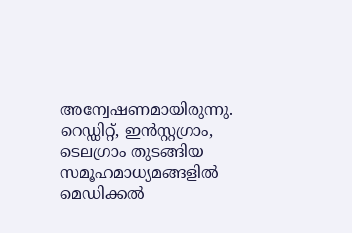അന്വേഷണമായിരുന്നു.
റെഡ്ഡിറ്റ്, ഇൻസ്റ്റഗ്രാം, ടെലഗ്രാം തുടങ്ങിയ സമൂഹമാധ്യമങ്ങളിൽ മെഡിക്കൽ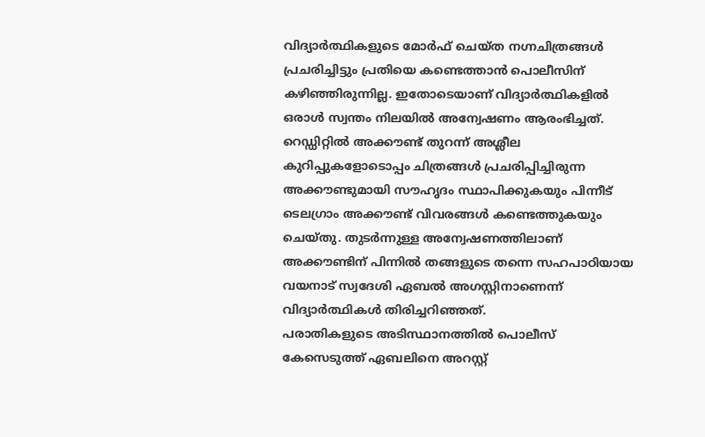വിദ്യാർത്ഥികളുടെ മോർഫ് ചെയ്ത നഗ്നചിത്രങ്ങൾ പ്രചരിച്ചിട്ടും പ്രതിയെ കണ്ടെത്താൻ പൊലീസിന് കഴിഞ്ഞിരുന്നില്ല. ഇതോടെയാണ് വിദ്യാർത്ഥികളിൽ ഒരാൾ സ്വന്തം നിലയിൽ അന്വേഷണം ആരംഭിച്ചത്. റെഡ്ഡിറ്റിൽ അക്കൗണ്ട് തുറന്ന് അശ്ലീല കുറിപ്പുകളോടൊപ്പം ചിത്രങ്ങൾ പ്രചരിപ്പിച്ചിരുന്ന അക്കൗണ്ടുമായി സൗഹൃദം സ്ഥാപിക്കുകയും പിന്നീട് ടെലഗ്രാം അക്കൗണ്ട് വിവരങ്ങൾ കണ്ടെത്തുകയും ചെയ്തു. തുടർന്നുള്ള അന്വേഷണത്തിലാണ് അക്കൗണ്ടിന് പിന്നിൽ തങ്ങളുടെ തന്നെ സഹപാഠിയായ വയനാട് സ്വദേശി ഏബൽ അഗസ്റ്റിനാണെന്ന് വിദ്യാർത്ഥികൾ തിരിച്ചറിഞ്ഞത്.
പരാതികളുടെ അടിസ്ഥാനത്തിൽ പൊലീസ് കേസെടുത്ത് ഏബലിനെ അറസ്റ്റ്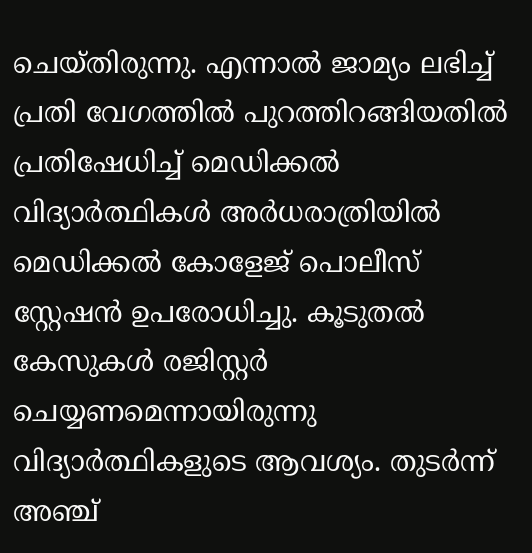ചെയ്തിരുന്നു. എന്നാൽ ജാമ്യം ലഭിച്ച് പ്രതി വേഗത്തിൽ പുറത്തിറങ്ങിയതിൽ പ്രതിഷേധിച്ച് മെഡിക്കൽ വിദ്യാർത്ഥികൾ അർധരാത്രിയിൽ മെഡിക്കൽ കോളേജ് പൊലീസ് സ്റ്റേഷൻ ഉപരോധിച്ചു. കൂടുതൽ കേസുകൾ രജിസ്റ്റർ ചെയ്യണമെന്നായിരുന്നു വിദ്യാർത്ഥികളുടെ ആവശ്യം. തുടർന്ന് അഞ്ച്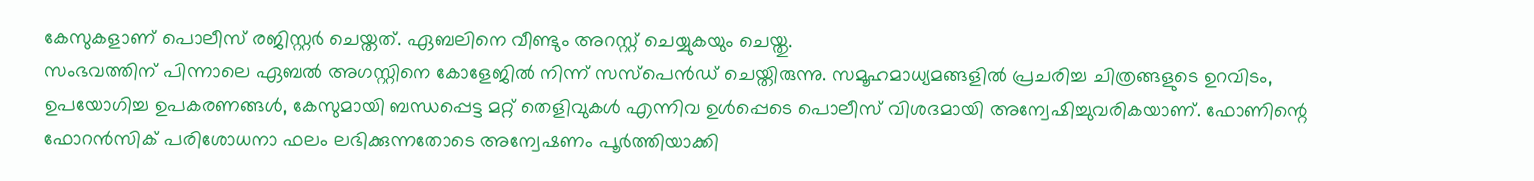കേസുകളാണ് പൊലീസ് രജിസ്റ്റർ ചെയ്തത്. ഏബലിനെ വീണ്ടും അറസ്റ്റ് ചെയ്യുകയും ചെയ്തു.
സംഭവത്തിന് പിന്നാലെ ഏബൽ അഗസ്റ്റിനെ കോളേജിൽ നിന്ന് സസ്പെൻഡ് ചെയ്തിരുന്നു. സമൂഹമാധ്യമങ്ങളിൽ പ്രചരിച്ച ചിത്രങ്ങളുടെ ഉറവിടം, ഉപയോഗിച്ച ഉപകരണങ്ങൾ, കേസുമായി ബന്ധപ്പെട്ട മറ്റ് തെളിവുകൾ എന്നിവ ഉൾപ്പെടെ പൊലീസ് വിശദമായി അന്വേഷിച്ചുവരികയാണ്. ഫോണിന്റെ ഫോറൻസിക് പരിശോധനാ ഫലം ലഭിക്കുന്നതോടെ അന്വേഷണം പൂർത്തിയാക്കി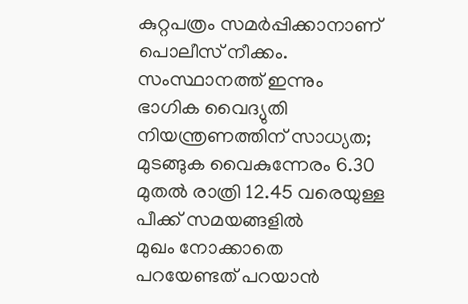കുറ്റപത്രം സമർപ്പിക്കാനാണ് പൊലീസ് നീക്കം.
സംസ്ഥാനത്ത് ഇന്നും ഭാഗിക വൈദ്യുതി നിയന്ത്രണത്തിന് സാധ്യത; മുടങ്ങുക വൈകുന്നേരം 6.30 മുതൽ രാത്രി 12.45 വരെയുള്ള പീക്ക് സമയങ്ങളിൽ
മുഖം നോക്കാതെ പറയേണ്ടത് പറയാൻ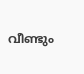വീണ്ടും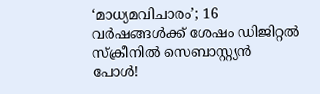‘മാധ്യമവിചാരം’; 16 വർഷങ്ങൾക്ക് ശേഷം ഡിജിറ്റൽ സ്ക്രീനിൽ സെബാസ്റ്റ്യൻ പോൾ!